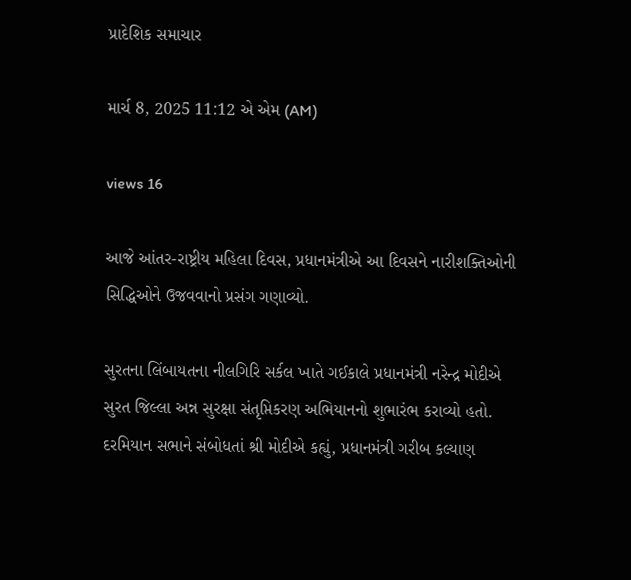પ્રાદેશિક સમાચાર

માર્ચ 8, 2025 11:12 એ એમ (AM)

views 16

આજે આંતર-રાષ્ટ્રીય મહિલા દિવસ, પ્રધાનમંત્રીએ આ દિવસને નારીશક્તિઓની સિદ્ધિઓને ઉજવવાનો પ્રસંગ ગણાવ્યો.

સુરતના લિંબાયતના નીલગિરિ સર્કલ ખાતે ગઈકાલે પ્રધાનમંત્રી નરેન્દ્ર મોદીએ સુરત જિલ્લા અન્ન સુરક્ષા સંતૃપ્તિકરણ અભિયાનનો શુભારંભ કરાવ્યો હતો. દરમિયાન સભાને સંબોધતાં શ્રી મોદીએ કહ્યું, પ્રધાનમંત્રી ગરીબ કલ્યાણ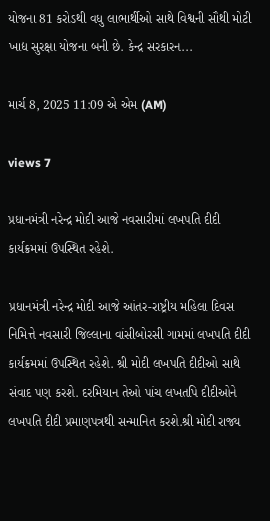યોજના 81 કરોડથી વધુ લાભાર્થીઓ સાથે વિશ્વની સૌથી મોટી ખાદ્ય સુરક્ષા યોજના બની છે. કેન્દ્ર સરકારન...

માર્ચ 8, 2025 11:09 એ એમ (AM)

views 7

પ્રધાનમંત્રી નરેન્દ્ર મોદી આજે નવસારીમાં લખપતિ દીદી કાર્યક્રમમાં ઉપસ્થિત રહેશે.

પ્રધાનમંત્રી નરેન્દ્ર મોદી આજે આંતર-રાષ્ટ્રીય મહિલા દિવસ નિમિત્તે નવસારી જિલ્લાના વાંસીબોરસી ગામમાં લખપતિ દીદી કાર્યક્રમમાં ઉપસ્થિત રહેશે. શ્રી મોદી લખપતિ દીદીઓ સાથે સંવાદ પણ કરશે. દરમિયાન તેઓ પાંચ લખતપિ દીદીઓને લખપતિ દીદી પ્રમાણપત્રથી સન્માનિત કરશે.શ્રી મોદી રાજ્ય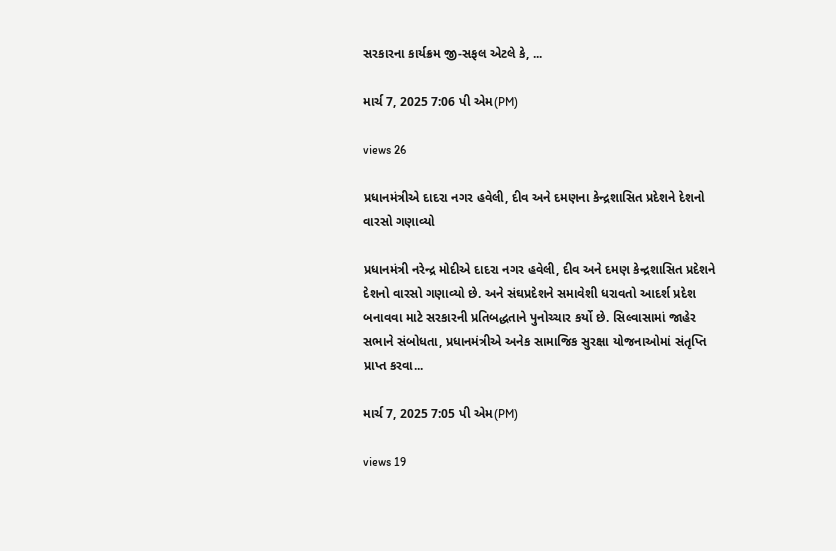સરકારના કાર્યક્રમ જી-સફલ એટલે કે, ...

માર્ચ 7, 2025 7:06 પી એમ(PM)

views 26

પ્રધાનમંત્રીએ દાદરા નગર હવેલી, દીવ અને દમણના કેન્દ્રશાસિત પ્રદેશને દેશનો વારસો ગણાવ્યો

પ્રધાનમંત્રી નરેન્દ્ર મોદીએ દાદરા નગર હવેલી, દીવ અને દમણ કેન્દ્રશાસિત પ્રદેશને દેશનો વારસો ગણાવ્યો છે. અને સંઘપ્રદેશને સમાવેશી ધરાવતો આદર્શ પ્રદેશ બનાવવા માટે સરકારની પ્રતિબદ્ધતાને પુનોચ્ચાર કર્યો છે. સિલ્વાસામાં જાહેર સભાને સંબોધતા, પ્રધાનમંત્રીએ અનેક સામાજિક સુરક્ષા યોજનાઓમાં સંતૃપ્તિ પ્રાપ્ત કરવા...

માર્ચ 7, 2025 7:05 પી એમ(PM)

views 19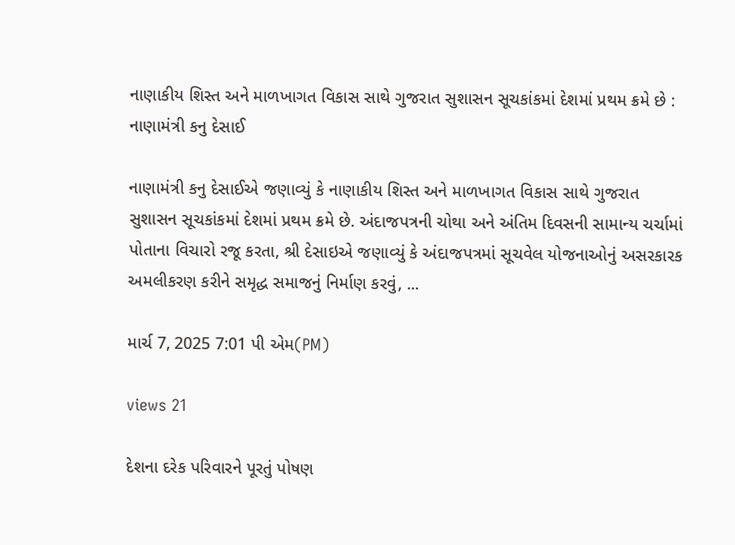નાણાકીય શિસ્ત અને માળખાગત વિકાસ સાથે ગુજરાત સુશાસન સૂચકાંકમાં દેશમાં પ્રથમ ક્રમે છે : નાણામંત્રી કનુ દેસાઈ

નાણામંત્રી કનુ દેસાઈએ જણાવ્યું કે નાણાકીય શિસ્ત અને માળખાગત વિકાસ સાથે ગુજરાત સુશાસન સૂચકાંકમાં દેશમાં પ્રથમ ક્રમે છે. અંદાજપત્રની ચોથા અને અંતિમ દિવસની સામાન્ય ચર્ચામાં પોતાના વિચારો રજૂ કરતા, શ્રી દેસાઇએ જણાવ્યું કે અંદાજપત્રમાં સૂચવેલ યોજનાઓનું અસરકારક અમલીકરણ કરીને સમૃદ્ધ સમાજનું નિર્માણ કરવું, ...

માર્ચ 7, 2025 7:01 પી એમ(PM)

views 21

દેશના દરેક પરિવારને પૂરતું પોષણ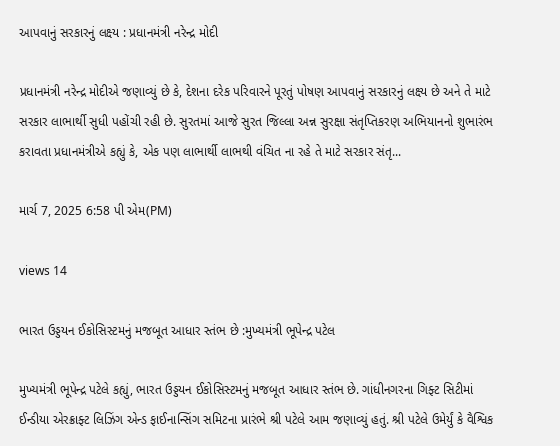આપવાનું સરકારનું લક્ષ્ય : પ્રધાનમંત્રી નરેન્દ્ર મોદી

પ્રધાનમંત્રી નરેન્દ્ર મોદીએ જણાવ્યું છે કે, દેશના દરેક પરિવારને પૂરતું પોષણ આપવાનું સરકારનું લક્ષ્ય છે અને તે માટે સરકાર લાભાર્થી સુધી પહોંચી રહી છે. સુરતમાં આજે સુરત જિલ્લા અન્ન સુરક્ષા સંતૃપ્તિકરણ અભિયાનનો શુભારંભ કરાવતા પ્રધાનમંત્રીએ કહ્યું કે, એક પણ લાભાર્થી લાભથી વંચિત ના રહે તે માટે સરકાર સંતૃ...

માર્ચ 7, 2025 6:58 પી એમ(PM)

views 14

ભારત ઉડ્ડયન ઈકોસિસ્ટમનું મજબૂત આધાર સ્તંભ છે :મુખ્યમંત્રી ભૂપેન્દ્ર પટેલ

મુખ્યમંત્રી ભૂપેન્દ્ર પટેલે કહ્યું, ભારત ઉડ્ડયન ઈકોસિસ્ટમનું મજબૂત આધાર સ્તંભ છે. ગાંધીનગરના ગિફ્ટ સિટીમાં ઈન્ડીયા એરક્રાફ્ટ લિઝિંગ એન્ડ ફાઈનાન્સિંગ સમિટના પ્રારંભે શ્રી પટેલે આમ જણાવ્યું હતું. શ્રી પટેલે ઉમેર્યું કે વૈશ્વિક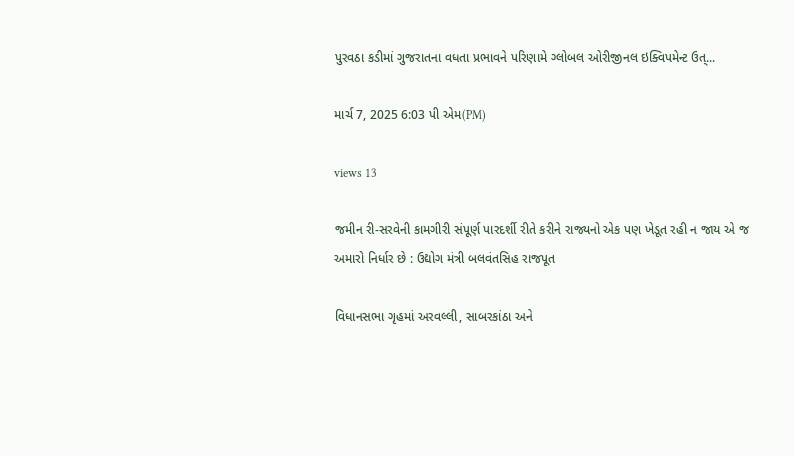પુરવઠા કડીમાં ગુજરાતના વધતા પ્રભાવને પરિણામે ગ્લોબલ ઓરીજીનલ ઇક્વિપમેન્ટ ઉત્...

માર્ચ 7, 2025 6:03 પી એમ(PM)

views 13

જમીન રી-સરવેની કામગીરી સંપૂર્ણ પારદર્શી રીતે કરીને રાજ્યનો એક પણ ખેડૂત રહી ન જાય એ જ અમારો નિર્ધાર છે : ઉદ્યોગ મંત્રી બલવંતસિહ રાજપૂત

વિધાનસભા ગૃહમાં અરવલ્લી, સાબરકાંઠા અને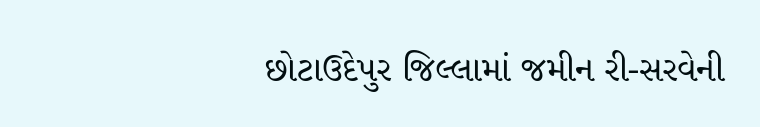છોટાઉદેપુર જિલ્લામાં જમીન રી-સરવેની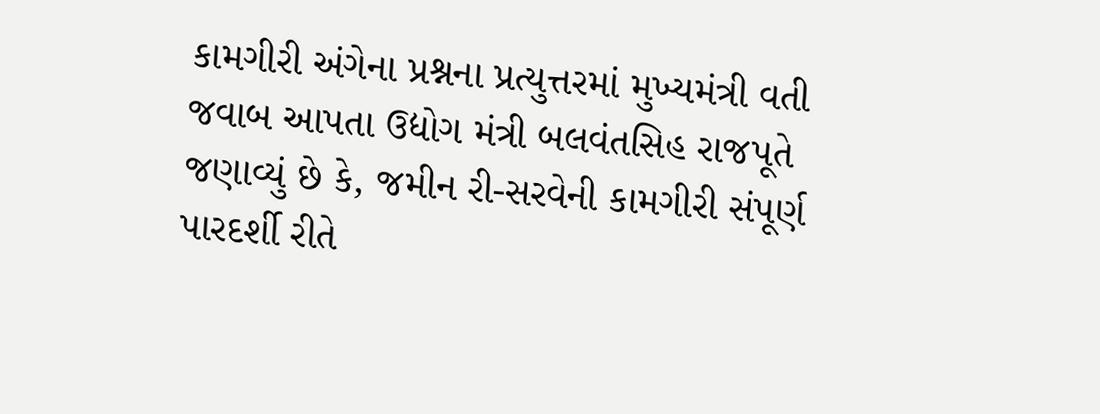કામગીરી અંગેના પ્રશ્નના પ્રત્યુત્તરમાં મુખ્યમંત્રી વતી જવાબ આપતા ઉદ્યોગ મંત્રી બલવંતસિહ રાજપૂતે જણાવ્યું છે કે, જમીન રી-સરવેની કામગીરી સંપૂર્ણ પારદર્શી રીતે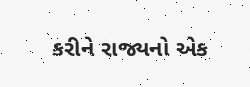કરીને રાજ્યનો એક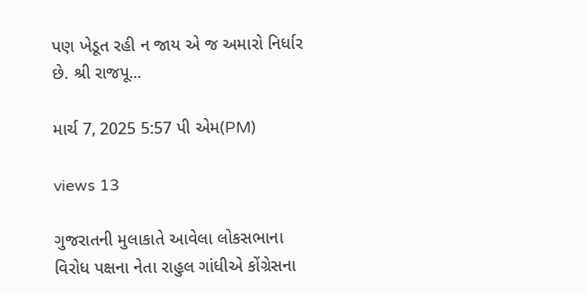પણ ખેડૂત રહી ન જાય એ જ અમારો નિર્ધાર છે. શ્રી રાજપૂ...

માર્ચ 7, 2025 5:57 પી એમ(PM)

views 13

ગુજરાતની મુલાકાતે આવેલા લોકસભાના વિરોધ પક્ષના નેતા રાહુલ ગાંધીએ કોંગ્રેસના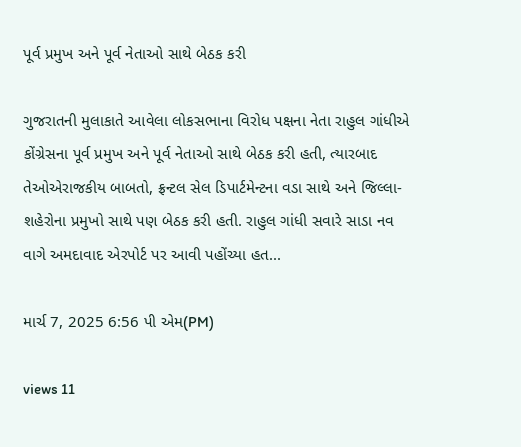પૂર્વ પ્રમુખ અને પૂર્વ નેતાઓ સાથે બેઠક કરી

ગુજરાતની મુલાકાતે આવેલા લોકસભાના વિરોધ પક્ષના નેતા રાહુલ ગાંધીએ કોંગ્રેસના પૂર્વ પ્રમુખ અને પૂર્વ નેતાઓ સાથે બેઠક કરી હતી, ત્યારબાદ તેઓએરાજકીય બાબતો, ફ્રન્ટલ સેલ ડિપાર્ટમેન્ટના વડા સાથે અને જિલ્લા-શહેરોના પ્રમુખો સાથે પણ બેઠક કરી હતી. રાહુલ ગાંધી સવારે સાડા નવ વાગે અમદાવાદ એરપોર્ટ પર આવી પહોંચ્યા હત...

માર્ચ 7, 2025 6:56 પી એમ(PM)

views 11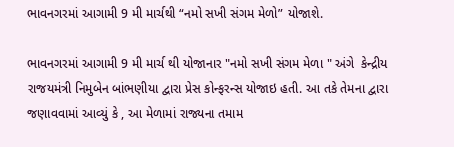ભાવનગરમાં આગામી 9 મી માર્ચથી “નમો સખી સંગમ મેળો” યોજાશે.

ભાવનગરમાં આગામી 9 મી માર્ચ થી યોજાનાર "નમો સખી સંગમ મેળા " અંગે  કેન્દ્રીય રાજયમંત્રી નિમુબેન બાંભણીયા દ્વારા પ્રેસ કોન્ફરન્સ યોજાઇ હતી. આ તકે તેમના દ્વારા જણાવવામાં આવ્યું કે , આ મેળામાં રાજ્યના તમામ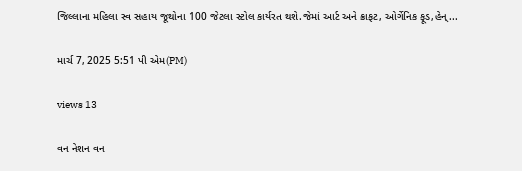જિલ્લાના મહિલા સ્વ સહાય જૂથોના 100 જેટલા સ્ટોલ કાર્યરત થશે.જેમાં આર્ટ અને ક્રાફટ, ઓર્ગેનિક ફૂડ,હેન્...

માર્ચ 7, 2025 5:51 પી એમ(PM)

views 13

વન નેશન વન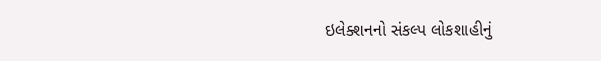ઇલેક્શનનો સંકલ્પ લોકશાહીનું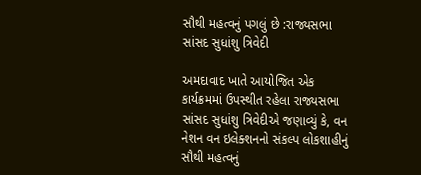સૌથી મહત્વનું પગલું છે :રાજ્યસભા સાંસદ સુધાંશુ ત્રિવેદી

અમદાવાદ ખાતે આયોજિત એક કાર્યક્રમમાં ઉપસ્થીત રહેલા રાજ્યસભા સાંસદ સુધાંશુ ત્રિવેદીએ જણાવ્યું કે, વન નેશન વન ઇલેક્શનનો સંકલ્પ લોકશાહીનું સૌથી મહત્વનું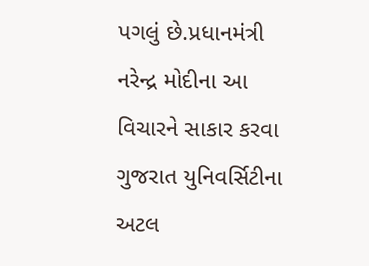પગલું છે.પ્રધાનમંત્રી નરેન્દ્ર મોદીના આ  વિચારને સાકાર કરવા ગુજરાત યુનિવર્સિટીના અટલ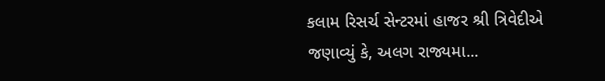કલામ રિસર્ચ સેન્ટરમાં હાજર શ્રી ત્રિવેદીએ જણાવ્યું કે, અલગ રાજ્યમા...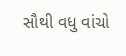સૌથી વધુ વાંચો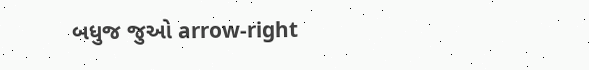બધુજ જુઓ arrow-right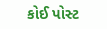કોઈ પોસ્ટ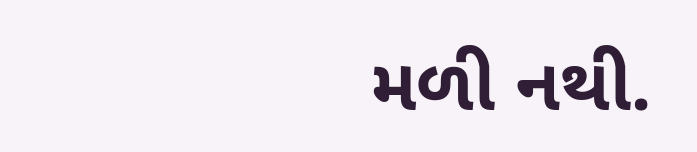મળી નથી.